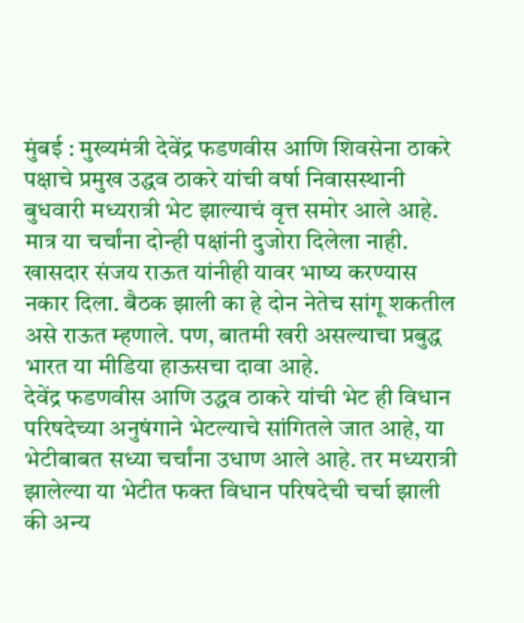मुंबई : मुख्यमंत्री देवेंद्र फडणवीस आणि शिवसेना ठाकरे पक्षाचे प्रमुख उद्धव ठाकरे यांची वर्षा निवासस्थानी बुधवारी मध्यरात्री भेट झाल्याचं वृत्त समोर आले आहे. मात्र या चर्चांना दोन्ही पक्षांनी दुजोरा दिलेला नाही. खासदार संजय राऊत यांनीही यावर भाष्य करण्यास नकार दिला. बैठक झाली का हे दोन नेतेच सांगू शकतील असे राऊत म्हणाले. पण, बातमी खरी असल्याचा प्रबुद्ध भारत या मीडिया हाऊसचा दावा आहे.
देवेंद्र फडणवीस आणि उद्धव ठाकरे यांची भेट ही विधान परिषदेच्या अनुषंगाने भेटल्याचे सांगितले जात आहे, या भेटीबाबत सध्या चर्चांना उधाण आले आहे. तर मध्यरात्री झालेल्या या भेटीत फक्त विधान परिषदेची चर्चा झाली की अन्य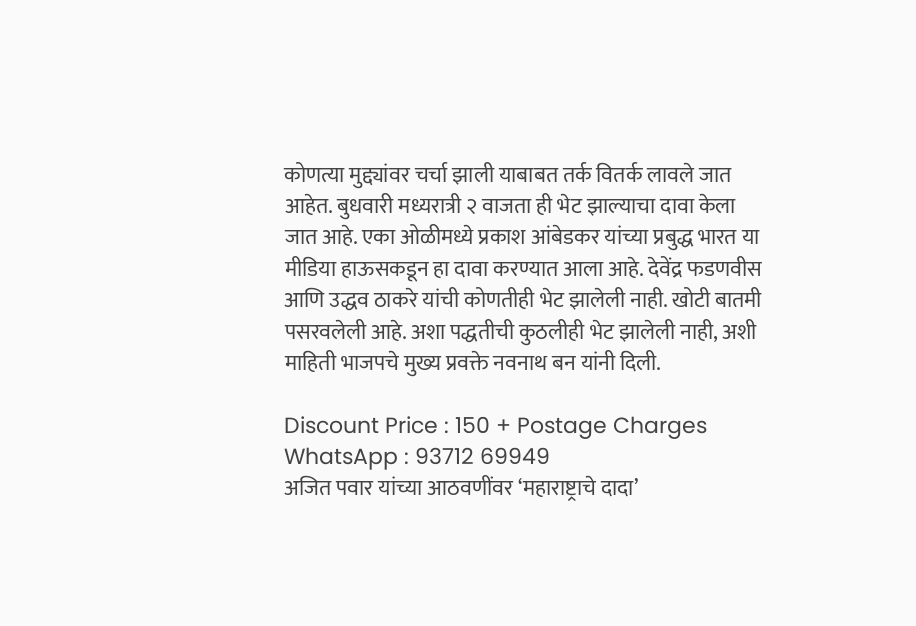कोणत्या मुद्द्यांवर चर्चा झाली याबाबत तर्क वितर्क लावले जात आहेत. बुधवारी मध्यरात्री २ वाजता ही भेट झाल्याचा दावा केला जात आहे. एका ओळीमध्ये प्रकाश आंबेडकर यांच्या प्रबुद्ध भारत या मीडिया हाऊसकडून हा दावा करण्यात आला आहे. देवेंद्र फडणवीस आणि उद्धव ठाकरे यांची कोणतीही भेट झालेली नाही. खोटी बातमी पसरवलेली आहे. अशा पद्धतीची कुठलीही भेट झालेली नाही, अशी माहिती भाजपचे मुख्य प्रवक्ते नवनाथ बन यांनी दिली.

Discount Price : 150 + Postage Charges
WhatsApp : 93712 69949
अजित पवार यांच्या आठवणींवर ‘महाराष्ट्राचे दादा’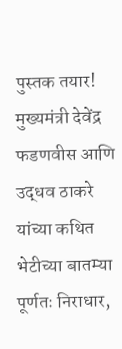पुस्तक तयार!
मुख्यमंत्री देवेंद्र फडणवीस आणि उद्धव ठाकरे यांच्या कथित भेटीच्या बातम्या पूर्णतः निराधार,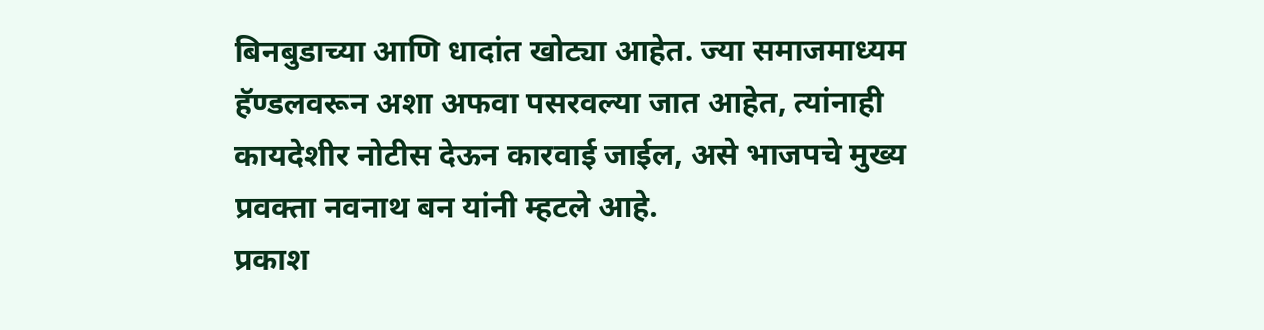बिनबुडाच्या आणि धादांत खोट्या आहेत. ज्या समाजमाध्यम हॅण्डलवरून अशा अफवा पसरवल्या जात आहेत, त्यांनाही कायदेशीर नोटीस देऊन कारवाई जाईल, असे भाजपचे मुख्य प्रवक्ता नवनाथ बन यांनी म्हटले आहे.
प्रकाश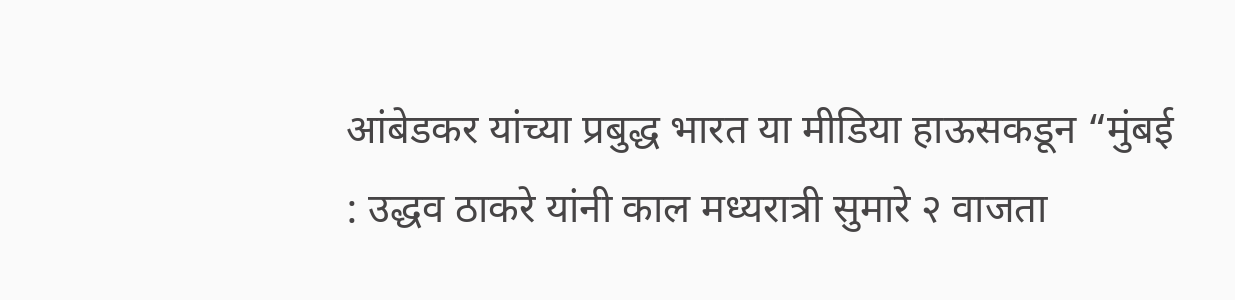आंबेडकर यांच्या प्रबुद्ध भारत या मीडिया हाऊसकडून “मुंबई : उद्धव ठाकरे यांनी काल मध्यरात्री सुमारे २ वाजता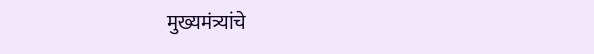मुख्यमंत्र्यांचे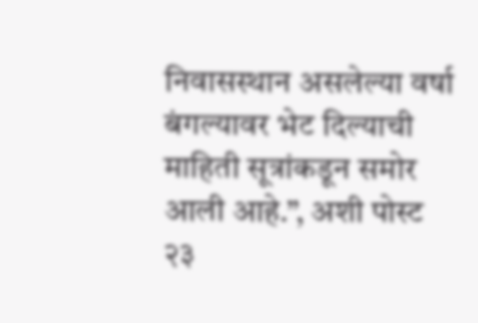निवासस्थान असलेल्या वर्षा बंगल्यावर भेट दिल्याची माहिती सूत्रांकडून समोर आली आहे.”, अशी पोस्ट २३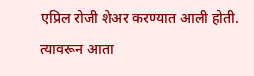एप्रिल रोजी शेअर करण्यात आली होती. त्यावरून आता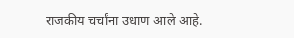राजकीय चर्चांना उधाण आले आहे.